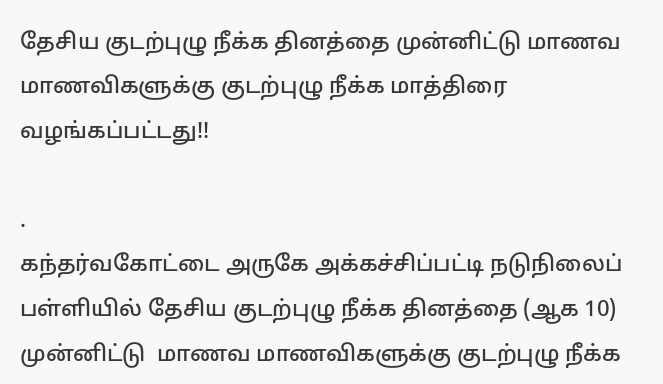தேசிய குடற்புழு நீக்க தினத்தை முன்னிட்டு மாணவ மாணவிகளுக்கு குடற்புழு நீக்க மாத்திரை வழங்கப்பட்டது!!

.
கந்தர்வகோட்டை அருகே அக்கச்சிப்பட்டி நடுநிலைப் பள்ளியில் தேசிய குடற்புழு நீக்க தினத்தை (ஆக 10) முன்னிட்டு  மாணவ மாணவிகளுக்கு குடற்புழு நீக்க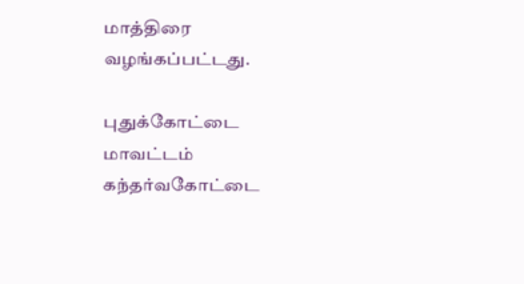மாத்திரை வழங்கப்பட்டது.

புதுக்கோட்டை மாவட்டம் கந்தர்வகோட்டை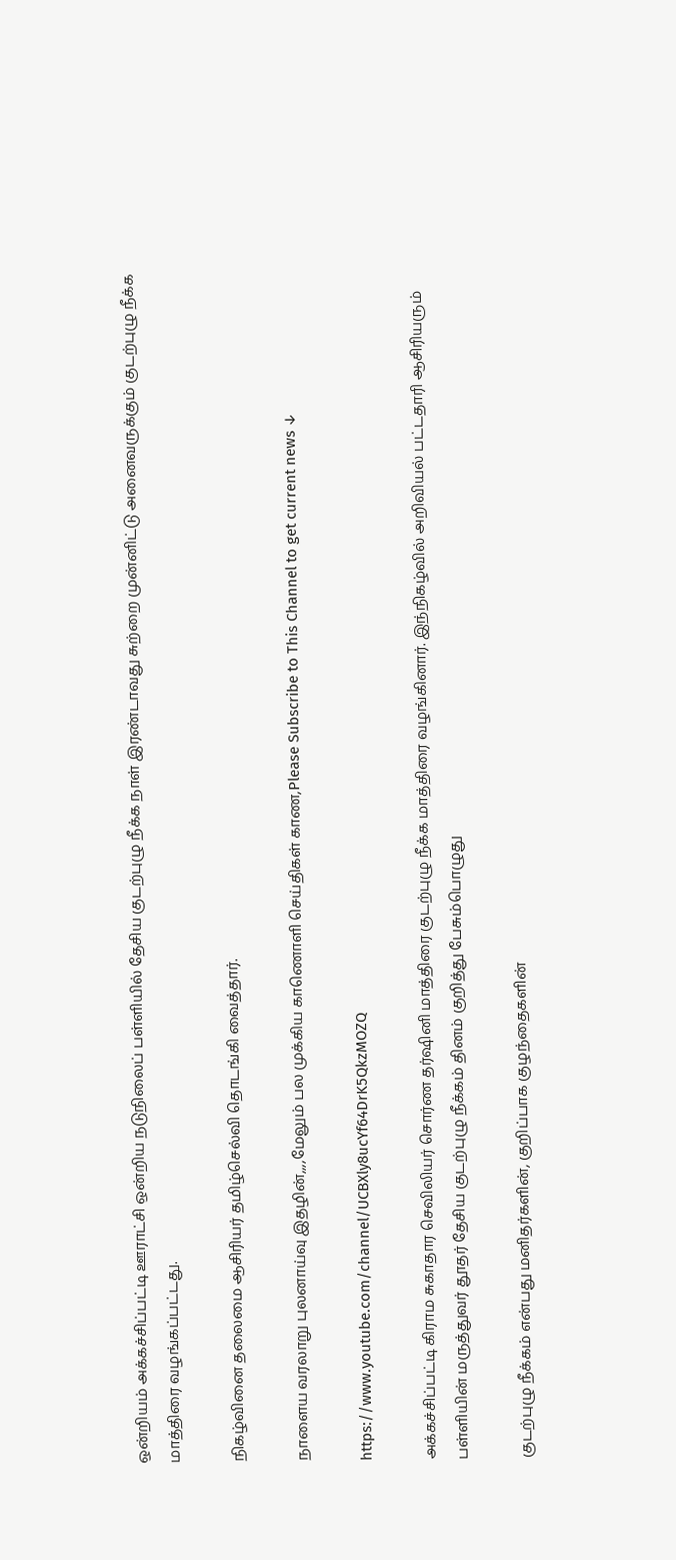ஒன்றியம் அக்கச்சிப்பட்டி ஊராட்சி ஒன்றிய நடுநிலைப் பள்ளியில் தேசிய குடற்புழு நீக்க நாள் இரண்டாவது சுற்றை முன்னிட்டு அனைவருக்கும் குடற்புழு நீக்க மாத்திரை வழங்கப்பட்டது.

நிகழ்வினை தலைமை ஆசிரியர் தமிழ்செல்வி தொடங்கி வைத்தார்.

நாளைய வரலாறு புலனாய்வு இதழின்,,,,மேலும் பல முக்கிய காணொளி செய்திகள் காண,Please Subscribe to This Channel to get current news ↓

https://www.youtube.com/channel/UCBXly8ucYf64DrK5QkzMOZQ

அக்கச்சிப்பட்டி கிராம சுகாதார செவிலியர் சொர்ண தர்ஷினி மாத்திரை குடற்புழு நீக்க மாத்திரை வழங்கினார். இந்நிகழ்வில் அறிவியல் பட்டதாரி ஆசிரியரும் பள்ளியின் மருத்துவர் தூதர் தேசிய குடற்புழு நீக்கம் தினம் குறித்து பேசும்பொழுது

குடற்புழு நீக்கம் என்பது மனிதர்களின், குறிப்பாக குழந்தைகளின்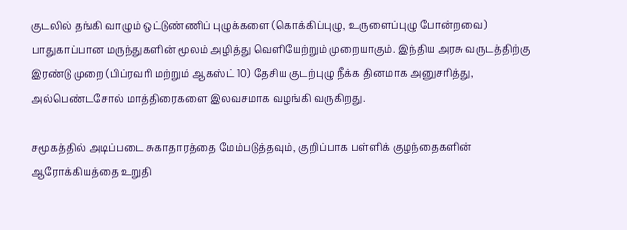குடலில் தங்கி வாழும் ஒட்டுண்ணிப் புழுக்களை (கொக்கிப்புழு, உருளைப்புழு போன்றவை) பாதுகாப்பான மருந்துகளின் மூலம் அழித்து வெளியேற்றும் முறையாகும். இந்திய அரசு வருடத்திற்கு இரண்டு முறை (பிப்ரவரி மற்றும் ஆகஸ்ட் 10) தேசிய குடற்புழு நீக்க தினமாக அனுசரித்து, அல்பெண்டசோல் மாத்திரைகளை இலவசமாக வழங்கி வருகிறது.

சமூகத்தில் அடிப்படை சுகாதாரத்தை மேம்படுத்தவும், குறிப்பாக பள்ளிக் குழந்தைகளின் ஆரோக்கியத்தை உறுதி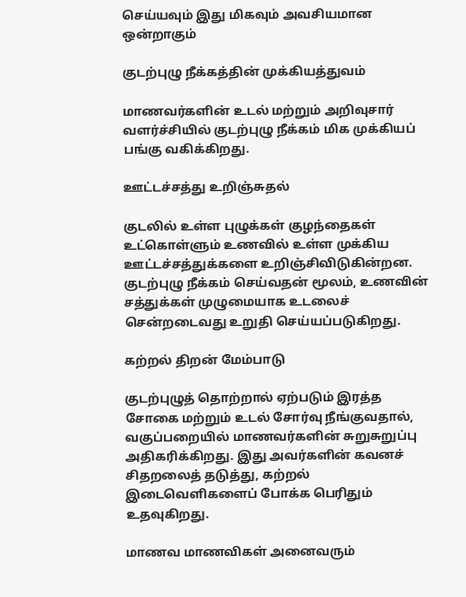செய்யவும் இது மிகவும் அவசியமான ஒன்றாகும்

குடற்புழு நீக்கத்தின் முக்கியத்துவம்

மாணவர்களின் உடல் மற்றும் அறிவுசார் வளர்ச்சியில் குடற்புழு நீக்கம் மிக முக்கியப் பங்கு வகிக்கிறது.

ஊட்டச்சத்து உறிஞ்சுதல்

குடலில் உள்ள புழுக்கள் குழந்தைகள் உட்கொள்ளும் உணவில் உள்ள முக்கிய ஊட்டச்சத்துக்களை உறிஞ்சிவிடுகின்றன. குடற்புழு நீக்கம் செய்வதன் மூலம், உணவின் சத்துக்கள் முழுமையாக உடலைச் சென்றடைவது உறுதி செய்யப்படுகிறது.

கற்றல் திறன் மேம்பாடு

குடற்புழுத் தொற்றால் ஏற்படும் இரத்த சோகை மற்றும் உடல் சோர்வு நீங்குவதால், வகுப்பறையில் மாணவர்களின் சுறுசுறுப்பு அதிகரிக்கிறது. இது அவர்களின் கவனச் சிதறலைத் தடுத்து, கற்றல் இடைவெளிகளைப் போக்க பெரிதும் உதவுகிறது.

மாணவ மாணவிகள் அனைவரும்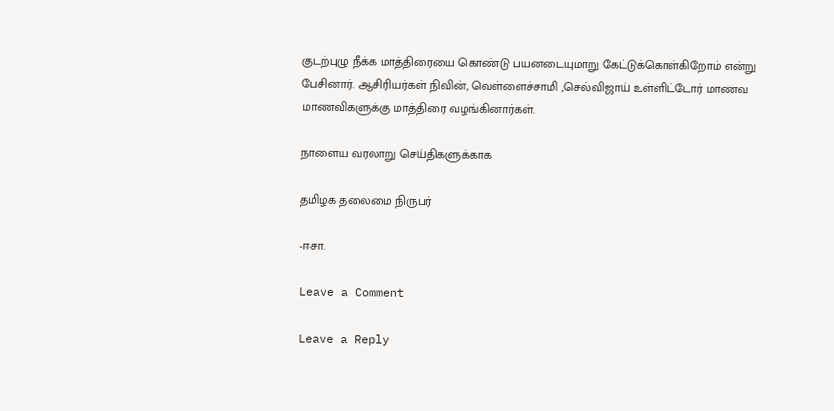குடற்புழு நீக்க மாத்திரையை கொண்டு பயனடையுமாறு கேட்டுக்கொள்கிறோம் என்று பேசினார். ஆசிரியர்கள் நிவின், வெள்ளைச்சாமி ,செல்விஜாய் உள்ளிட்டோர் மாணவ மாணவிகளுக்கு மாத்திரை வழங்கினார்கள்.

நாளைய வரலாறு செய்திகளுக்காக

தமிழக தலைமை நிருபர்

-ஈசா.

Leave a Comment

Leave a Reply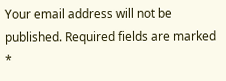Your email address will not be published. Required fields are marked *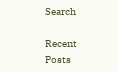Search

Recent Posts